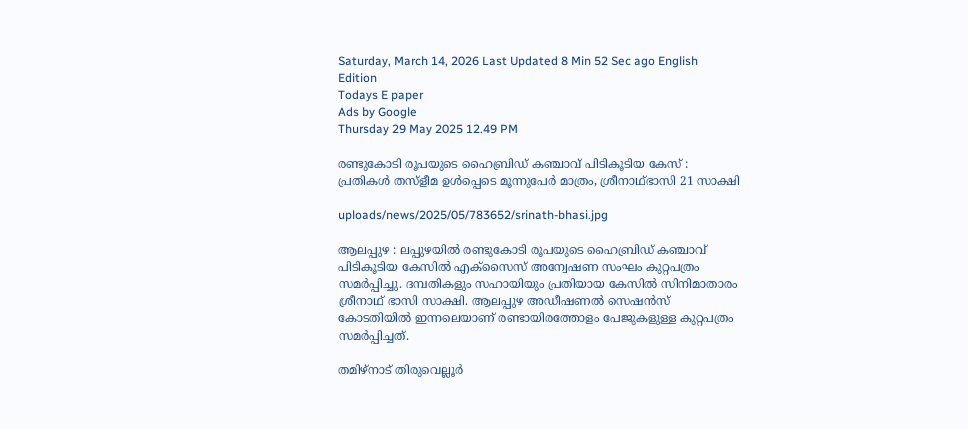Saturday, March 14, 2026 Last Updated 8 Min 52 Sec ago English Edition
Todays E paper
Ads by Google
Thursday 29 May 2025 12.49 PM

രണ്ടുകോടി രൂപയുടെ ഹൈബ്രിഡ് കഞ്ചാവ് പിടികൂടിയ കേസ് : പ്രതികള്‍ തസ്‌ളീമ ഉള്‍പ്പെടെ മൂന്നുപേര്‍ മാത്രം, ശ്രീനാഥ്ഭാസി 21 സാക്ഷി

uploads/news/2025/05/783652/srinath-bhasi.jpg

ആലപ്പുഴ : ലപ്പുഴയില്‍ രണ്ടുകോടി രൂപയുടെ ഹൈബ്രിഡ് കഞ്ചാവ് പിടികൂടിയ കേസില്‍ എക്‌സൈസ് അന്വേഷണ സംഘം കുറ്റപത്രം സമര്‍പ്പിച്ചു. ദമ്പതികളും സഹായിയും പ്രതിയായ കേസില്‍ സിനിമാതാരം ശ്രീനാഥ് ഭാസി സാക്ഷി. ആലപ്പുഴ അഡീഷണല്‍ സെഷന്‍സ് കോടതിയില്‍ ഇന്നലെയാണ് രണ്ടായിരത്തോളം പേജുകളുള്ള കുറ്റപത്രം സമര്‍പ്പിച്ചത്.

തമിഴ്‌നാട് തിരുവെല്ലൂര്‍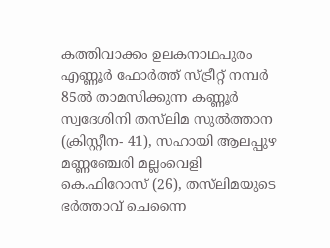കത്തിവാക്കം ഉലകനാഥപുരം എണ്ണൂര്‍ ഫോര്‍ത്ത് സ്ട്രീറ്റ് നമ്പര്‍ 85ല്‍ താമസിക്കുന്ന കണ്ണൂര്‍ സ്വദേശിനി തസ്‌ലിമ സുല്‍ത്താന (ക്രിസ്റ്റീന- 41), സഹായി ആലപ്പുഴ മണ്ണഞ്ചേരി മല്ലംവെളി കെ.ഫിറോസ് (26), തസ്‌ലിമയുടെ ഭര്‍ത്താവ് ചെന്നൈ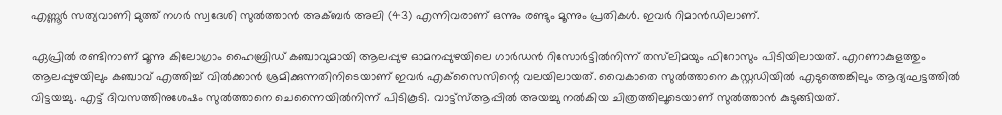എണ്ണൂര്‍ സത്യവാണി മുത്ത് നഗര്‍ സ്വദേശി സുല്‍ത്താന്‍ അക്ബര്‍ അലി (43) എന്നിവരാണ് ഒന്നും രണ്ടും മൂന്നും പ്രതികള്‍. ഇവര്‍ റിമാന്‍ഡിലാണ്.

ഏപ്രില്‍ രണ്ടിനാണ് മൂന്നു കിലോഗ്രാം ഹൈബ്രിഡ് കഞ്ചാവുമായി ആലപ്പുഴ ഓമനപ്പുഴയിലെ ഗാര്‍ഡന്‍ റിസോര്‍ട്ടില്‍നിന്ന് തസ്‌ലിമയും ഫിറോസും പിടിയിലായത്. എറണാകുളത്തും ആലപ്പുഴയിലും കഞ്ചാവ് എത്തിച്ച് വില്‍ക്കാന്‍ ശ്രമിക്കുന്നതിനിടെയാണ് ഇവര്‍ എക്‌സൈസിന്റെ വലയിലായത്. വൈകാതെ സുല്‍ത്താനെ കസ്റ്റഡിയില്‍ എടുത്തെങ്കിലും ആദ്യഘട്ടത്തില്‍ വിട്ടയച്ചു. എട്ട് ദിവസത്തിനുശേഷം സുല്‍ത്താനെ ചെന്നൈയില്‍നിന്ന് പിടികൂടി. വാട്ട്‌സ്ആപ്പില്‍ അയച്ചു നല്‍കിയ ചിത്രത്തിലൂടെയാണ് സുല്‍ത്താന്‍ കുടുങ്ങിയത്.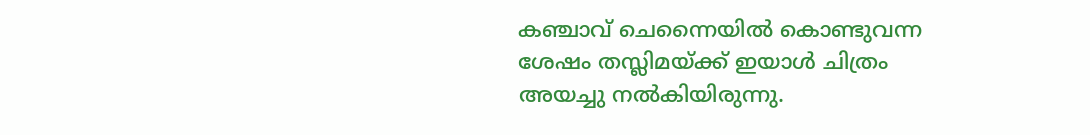കഞ്ചാവ് ചെന്നൈയില്‍ കൊണ്ടുവന്ന ശേഷം തസ്ലിമയ്ക്ക് ഇയാള്‍ ചിത്രം അയച്ചു നല്‍കിയിരുന്നു.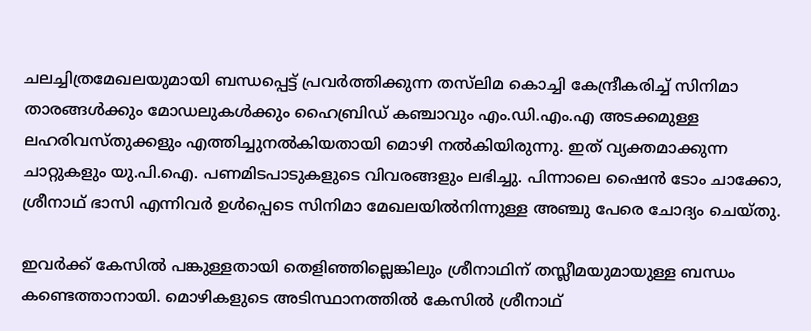ചലച്ചിത്രമേഖലയുമായി ബന്ധപ്പെട്ട് പ്രവര്‍ത്തിക്കുന്ന തസ്‌ലിമ കൊച്ചി കേന്ദ്രീകരിച്ച് സിനിമാ താരങ്ങള്‍ക്കും മോഡലുകള്‍ക്കും ഹൈബ്രിഡ് കഞ്ചാവും എം.ഡി.എം.എ അടക്കമുള്ള ലഹരിവസ്തുക്കളും എത്തിച്ചുനല്‍കിയതായി മൊഴി നല്‍കിയിരുന്നു. ഇത് വ്യക്തമാക്കുന്ന ചാറ്റുകളും യു.പി.ഐ. പണമിടപാടുകളുടെ വിവരങ്ങളും ലഭിച്ചു. പിന്നാലെ ഷൈന്‍ ടോം ചാക്കോ, ശ്രീനാഥ് ഭാസി എന്നിവര്‍ ഉള്‍പ്പെടെ സിനിമാ മേഖലയില്‍നിന്നുള്ള അഞ്ചു പേരെ ചോദ്യം ചെയ്തു.

ഇവര്‍ക്ക് കേസില്‍ പങ്കുള്ളതായി തെളിഞ്ഞില്ലെങ്കിലും ശ്രീനാഥിന് തസ്ലീമയുമായുള്ള ബന്ധം കണ്ടെത്താനായി. മൊഴികളുടെ അടിസ്ഥാനത്തില്‍ കേസില്‍ ശ്രീനാഥ്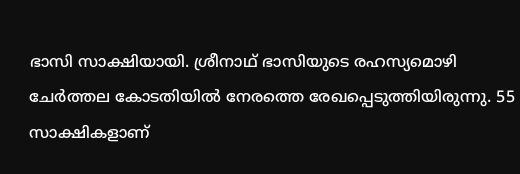ഭാസി സാക്ഷിയായി. ശ്രീനാഥ് ഭാസിയുടെ രഹസ്യമൊഴി ചേര്‍ത്തല കോടതിയില്‍ നേരത്തെ രേഖപ്പെടുത്തിയിരുന്നു. 55 സാക്ഷികളാണ്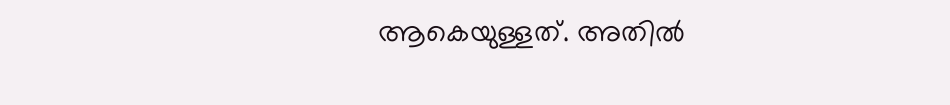ആകെയുള്ളത്. അതില്‍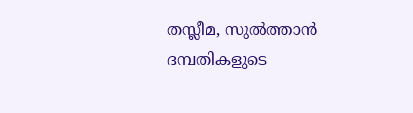തസ്ലീമ, സുല്‍ത്താന്‍ ദമ്പതികളുടെ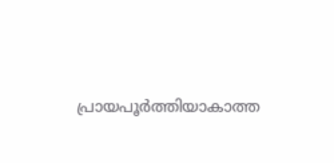പ്രായപൂര്‍ത്തിയാകാത്ത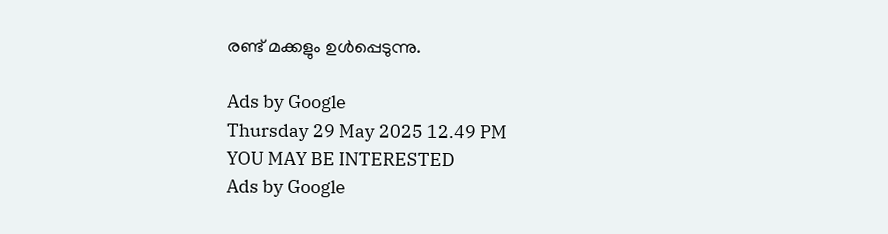രണ്ട് മക്കളും ഉള്‍പ്പെടുന്നു.

Ads by Google
Thursday 29 May 2025 12.49 PM
YOU MAY BE INTERESTED
Ads by Google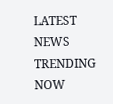LATEST NEWS
TRENDING NOW